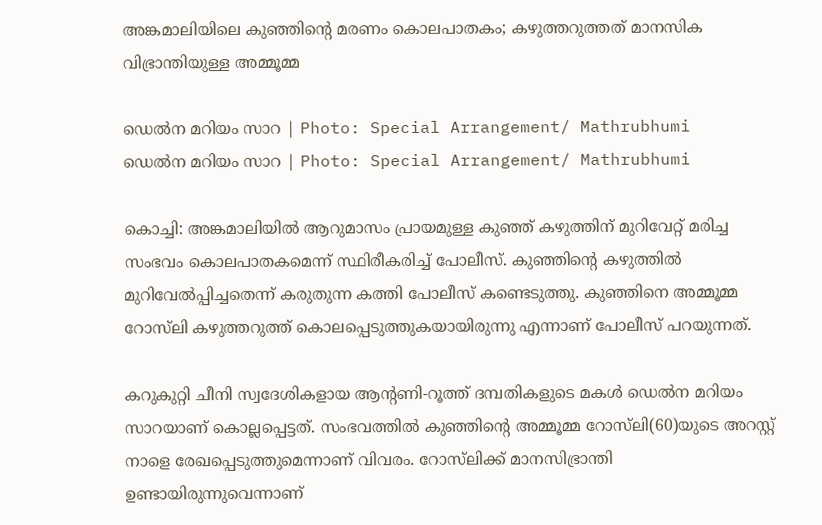അങ്കമാലിയിലെ കുഞ്ഞിന്റെ മരണം കൊലപാതകം; കഴുത്തറുത്തത് മാനസിക വിഭ്രാന്തിയുള്ള അമ്മൂമ്മ

ഡെല്‍ന മറിയം സാറ | Photo: Special Arrangement/ Mathrubhumi
ഡെല്‍ന മറിയം സാറ | Photo: Special Arrangement/ Mathrubhumi

കൊച്ചി: അങ്കമാലിയില്‍ ആറുമാസം പ്രായമുള്ള കുഞ്ഞ് കഴുത്തിന് മുറിവേറ്റ് മരിച്ച സംഭവം കൊലപാതകമെന്ന് സ്ഥിരീകരിച്ച് പോലീസ്. കുഞ്ഞിന്റെ കഴുത്തില്‍ മുറിവേല്‍പ്പിച്ചതെന്ന് കരുതുന്ന കത്തി പോലീസ് കണ്ടെടുത്തു. കുഞ്ഞിനെ അമ്മൂമ്മ റോസ്‌ലി കഴുത്തറുത്ത് കൊലപ്പെടുത്തുകയായിരുന്നു എന്നാണ് പോലീസ് പറയുന്നത്.

കറുകുറ്റി ചീനി സ്വദേശികളായ ആന്റണി-റൂത്ത് ദമ്പതികളുടെ മകള്‍ ഡെല്‍ന മറിയം സാറയാണ് കൊല്ലപ്പെട്ടത്. സംഭവത്തില്‍ കുഞ്ഞിന്റെ അമ്മൂമ്മ റോസ്‌ലി(60)യുടെ അറസ്റ്റ് നാളെ രേഖപ്പെടുത്തുമെന്നാണ് വിവരം. റോസ്‌ലിക്ക് മാനസിഭ്രാന്തി ഉണ്ടായിരുന്നുവെന്നാണ്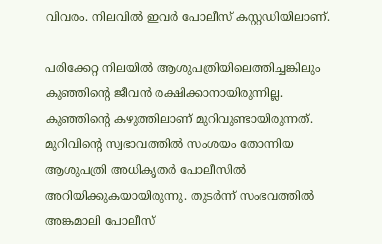വിവരം. നിലവില്‍ ഇവര്‍ പോലീസ് കസ്റ്റഡിയിലാണ്.

പരിക്കേറ്റ നിലയില്‍ ആശുപത്രിയിലെത്തിച്ചങ്കിലും കുഞ്ഞിന്റെ ജീവന്‍ രക്ഷിക്കാനായിരുന്നില്ല. കുഞ്ഞിന്റെ കഴുത്തിലാണ് മുറിവുണ്ടായിരുന്നത്. മുറിവിന്റെ സ്വഭാവത്തില്‍ സംശയം തോന്നിയ ആശുപത്രി അധികൃതര്‍ പോലീസില്‍ അറിയിക്കുകയായിരുന്നു. തുടര്‍ന്ന് സംഭവത്തില്‍ അങ്കമാലി പോലീസ്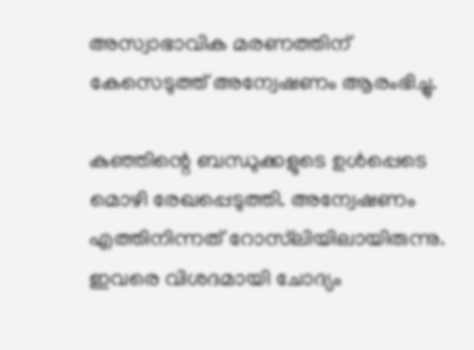അസ്വാഭാവിക മരണത്തിന് കേസെടുത്ത് അന്വേഷണം ആരംഭിച്ചു.

കുഞ്ഞിന്റെ ബന്ധുക്കളുടെ ഉള്‍പ്പെടെ മൊഴി രേഖപ്പെടുത്തി. അന്വേഷണം എത്തിനിന്നത് റോസ്‌ലിയിലായിരുന്നു. ഇവരെ വിശദമായി ചോദ്യം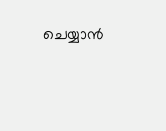ചെയ്യാന്‍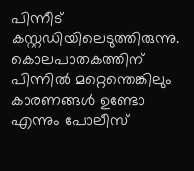പിന്നീട് കസ്റ്റഡിയിലെടുത്തിരുന്നു. കൊലപാതകത്തിന് പിന്നിൽ മറ്റെന്തെങ്കിലും കാരണങ്ങൾ ഉണ്ടോ എന്നും പോലീസ്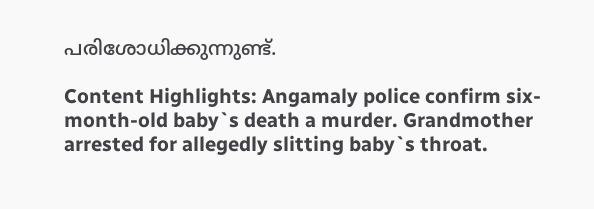പരിശോധിക്കുന്നുണ്ട്.

Content Highlights: Angamaly police confirm six-month-old baby`s death a murder. Grandmother arrested for allegedly slitting baby`s throat.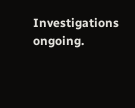Investigations ongoing.